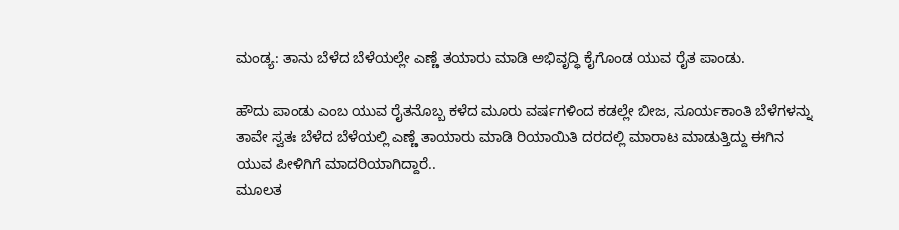ಮಂಡ್ಯ: ತಾನು ಬೆಳೆದ ಬೆಳೆಯಲ್ಲೇ ಎಣ್ಣೆ ತಯಾರು ಮಾಡಿ ಅಭಿವೃದ್ಧಿ ಕೈಗೊಂಡ ಯುವ ರೈತ ಪಾಂಡು.

ಹೌದು ಪಾಂಡು ಎಂಬ ಯುವ ರೈತನೊಬ್ಬ ಕಳೆದ ಮೂರು ವರ್ಷಗಳಿಂದ ಕಡಲ್ಲೇ ಬೀಜ, ಸೂರ್ಯಕಾಂತಿ ಬೆಳೆಗಳನ್ನು ತಾವೇ ಸ್ವತಃ ಬೆಳೆದ ಬೆಳೆಯಲ್ಲಿ ಎಣ್ಣೆ ತಾಯಾರು ಮಾಡಿ ರಿಯಾಯಿತಿ ದರದಲ್ಲಿ ಮಾರಾಟ ಮಾಡುತ್ತಿದ್ದು ಈಗಿನ ಯುವ ಪೀಳಿಗಿಗೆ ಮಾದರಿಯಾಗಿದ್ದಾರೆ..
ಮೂಲತ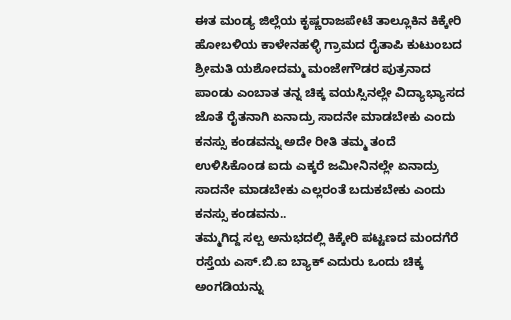ಈತ ಮಂಡ್ಯ ಜಿಲ್ಲೆಯ ಕೃಷ್ಣರಾಜಪೇಟೆ ತಾಲ್ಲೂಕಿನ ಕಿಕ್ಕೇರಿ ಹೋಬಳಿಯ ಕಾಳೇನಹಳ್ಳಿ ಗ್ರಾಮದ ರೈತಾಪಿ ಕುಟುಂಬದ ಶ್ರೀಮತಿ ಯಶೋದಮ್ಮ ಮಂಜೇಗೌಡರ ಪುತ್ರನಾದ ಪಾಂಡು ಎಂಬಾತ ತನ್ನ ಚಿಕ್ಕ ವಯಸ್ಸಿನಲ್ಲೇ ವಿದ್ಯಾಭ್ಯಾಸದ ಜೊತೆ ರೈತನಾಗಿ ಏನಾದ್ರು ಸಾದನೇ ಮಾಡಬೇಕು ಎಂದು ಕನಸ್ಸು ಕಂಡವನ್ನು ಅದೇ ರೀತಿ ತಮ್ಮ ತಂದೆ ಉಳಿಸಿಕೊಂಡ ಐದು ಎಕ್ಕರೆ ಜಮೀನಿನಲ್ಲೇ ಏನಾದ್ರು ಸಾದನೇ ಮಾಡಬೇಕು ಎಲ್ಲರಂತೆ ಬದುಕಬೇಕು ಎಂದು ಕನಸ್ಸು ಕಂಡವನು..
ತಮ್ಮಗಿದ್ದ ಸಲ್ಪ ಅನುಭದಲ್ಲಿ ಕಿಕ್ಕೇರಿ ಪಟ್ಟಣದ ಮಂದಗೆರೆ ರಸ್ತೆಯ ಎಸ್.ಬಿ.ಐ ಬ್ಯಾಕ್ ಎದುರು ಒಂದು ಚಿಕ್ಕ ಅಂಗಡಿಯನ್ನು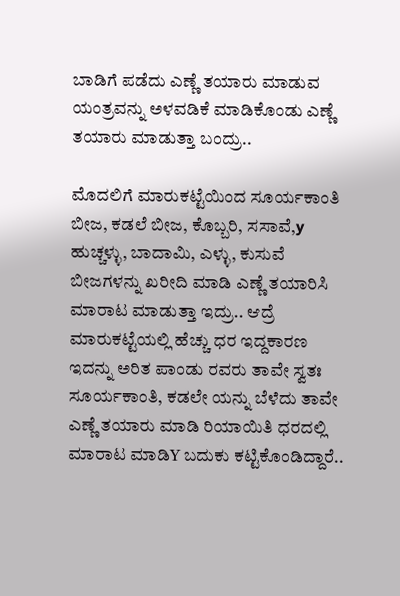ಬಾಡಿಗೆ ಪಡೆದು ಎಣ್ಣೆ ತಯಾರು ಮಾಡುವ ಯಂತ್ರವನ್ನು ಅಳವಡಿಕೆ ಮಾಡಿಕೊಂಡು ಎಣ್ಣೆ ತಯಾರು ಮಾಡುತ್ತಾ ಬಂದ್ರು..

ಮೊದಲಿಗೆ ಮಾರುಕಟ್ಟೆಯಿಂದ ಸೂರ್ಯಕಾಂತಿ ಬೀಜ, ಕಡಲೆ ಬೀಜ, ಕೊಬ್ಬರಿ, ಸಸಾವೆ,y ಹುಚ್ಚಳ್ಳು, ಬಾದಾಮಿ, ಎಳ್ಳು, ಕುಸುವೆ ಬೀಜಗಳನ್ನು ಖರೀದಿ ಮಾಡಿ ಎಣ್ಣೆ ತಯಾರಿಸಿ ಮಾರಾಟ ಮಾಡುತ್ತಾ ಇದ್ರು.. ಆದ್ರೆ ಮಾರುಕಟ್ಟೆಯಲ್ಲಿ ಹೆಚ್ಚು ಧರ ಇದ್ದಕಾರಣ ಇದನ್ನು ಅರಿತ ಪಾಂಡು ರವರು ತಾವೇ ಸ್ವತಃ ಸೂರ್ಯಕಾಂತಿ, ಕಡಲೇ ಯನ್ನು ಬೆಳೆದು ತಾವೇ ಎಣ್ಣೆ ತಯಾರು ಮಾಡಿ ರಿಯಾಯಿತಿ ಧರದಲ್ಲಿ ಮಾರಾಟ ಮಾಡಿY ಬದುಕು ಕಟ್ಟಿಕೊಂಡಿದ್ದಾರೆ..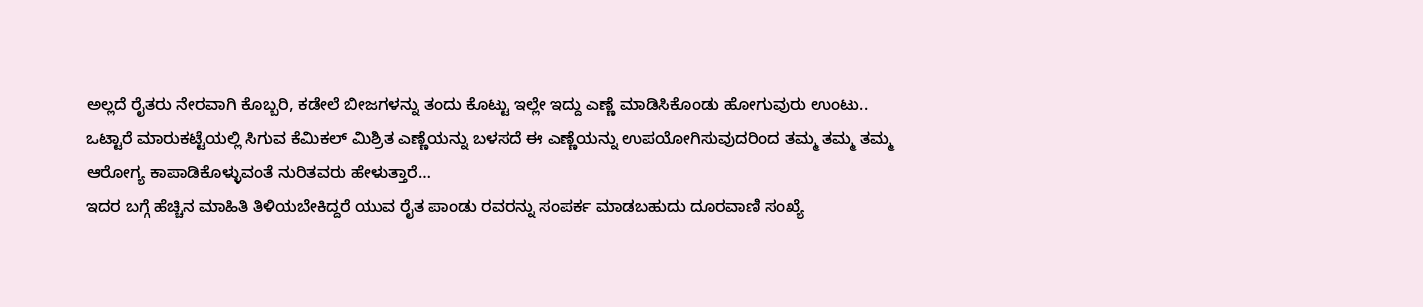ಅಲ್ಲದೆ ರೈತರು ನೇರವಾಗಿ ಕೊಬ್ಬರಿ, ಕಡೇಲೆ ಬೀಜಗಳನ್ನು ತಂದು ಕೊಟ್ಟು ಇಲ್ಲೇ ಇದ್ದು ಎಣ್ಣೆ ಮಾಡಿಸಿಕೊಂಡು ಹೋಗುವುರು ಉಂಟು..
ಒಟ್ಟಾರೆ ಮಾರುಕಟ್ಟೆಯಲ್ಲಿ ಸಿಗುವ ಕೆಮಿಕಲ್ ಮಿಶ್ರಿತ ಎಣ್ಣೆಯನ್ನು ಬಳಸದೆ ಈ ಎಣ್ಣೆಯನ್ನು ಉಪಯೋಗಿಸುವುದರಿಂದ ತಮ್ಮ ತಮ್ಮ ತಮ್ಮ ಆರೋಗ್ಯ ಕಾಪಾಡಿಕೊಳ್ಳುವಂತೆ ನುರಿತವರು ಹೇಳುತ್ತಾರೆ…
ಇದರ ಬಗ್ಗೆ ಹೆಚ್ಚಿನ ಮಾಹಿತಿ ತಿಳಿಯಬೇಕಿದ್ದರೆ ಯುವ ರೈತ ಪಾಂಡು ರವರನ್ನು ಸಂಪರ್ಕ ಮಾಡಬಹುದು ದೂರವಾಣಿ ಸಂಖ್ಯೆ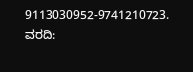9113030952-9741210723.
ವರದಿ: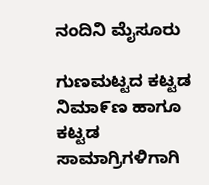ನಂದಿನಿ ಮೈಸೂರು

ಗುಣಮಟ್ಟದ ಕಟ್ಟಡ ನಿಮಾ೯ಣ ಹಾಗೂ ಕಟ್ಟಡ ಸಾಮಾಗ್ರಿಗಳಿಗಾಗಿ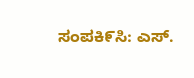ಸಂಪಕಿ೯ಸಿ: ಎಸ್.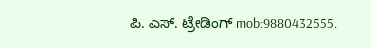ಪಿ. ಎಸ್. ಟ್ರೇಡಿಂಗ್ mob:9880432555.